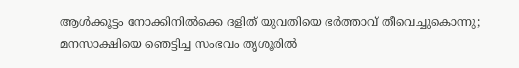ആൾക്കൂട്ടം നോക്കിനിൽക്കെ ദളിത് യുവതിയെ ഭര്‍ത്താവ് തീവെച്ചുകൊന്നു; മനസാക്ഷിയെ ഞെട്ടിച്ച സംഭവം തൃശൂരില്‍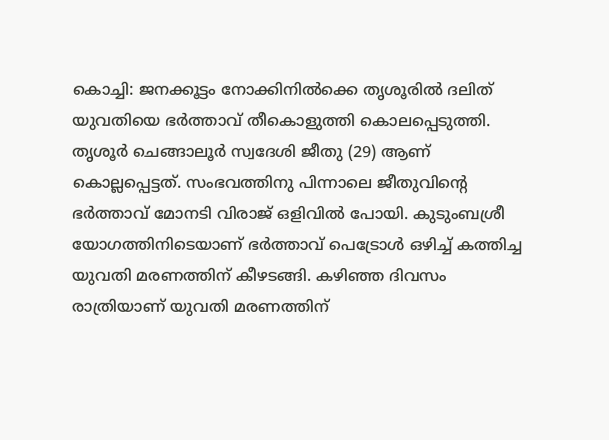കൊച്ചി: ജനക്കൂട്ടം നോക്കിനില്‍ക്കെ തൃശൂരിൽ ദലിത് യുവതിയെ ഭര്‍ത്താവ് തീകൊളുത്തി കൊലപ്പെടുത്തി. തൃശൂർ ചെങ്ങാലൂർ സ്വദേശി ജീതു (29) ആണ് കൊല്ലപ്പെട്ടത്. സംഭവത്തിനു പിന്നാലെ ജീതുവിന്റെ ഭര്‍ത്താവ് മോനടി വിരാജ് ഒളിവില്‍ പോയി. കുടുംബശ്രീ യോഗത്തിനിടെയാണ് ഭര്‍ത്താവ് പെട്രോള്‍ ഒഴിച്ച് കത്തിച്ച യുവതി മരണത്തിന് കീഴടങ്ങി. കഴിഞ്ഞ ദിവസം രാത്രിയാണ് യുവതി മരണത്തിന്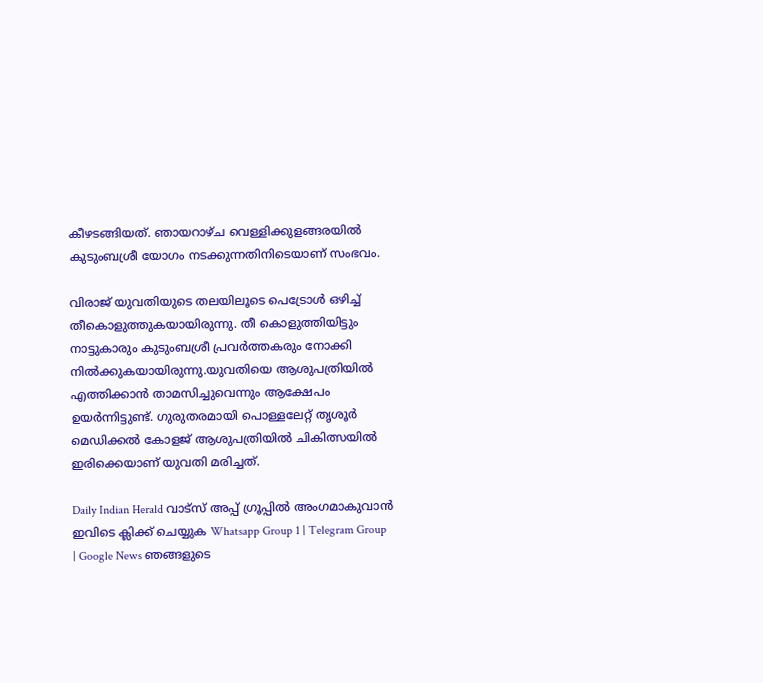കീഴടങ്ങിയത്. ഞായറാഴ്ച വെള്ളിക്കുളങ്ങരയില്‍ കുടുംബശ്രീ യോഗം നടക്കുന്നതിനിടെയാണ് സംഭവം.

വിരാജ് യുവതിയുടെ തലയിലൂടെ പെട്രോള്‍ ഒഴിച്ച് തീകൊളുത്തുകയായിരുന്നു. തീ കൊളുത്തിയിട്ടും നാട്ടുകാരും കുടുംബശ്രീ പ്രവര്‍ത്തകരും നോക്കി നില്‍ക്കുകയായിരുന്നു.യുവതിയെ ആശുപത്രിയില്‍ എത്തിക്കാന്‍ താമസിച്ചുവെന്നും ആക്ഷേപം ഉയര്‍ന്നിട്ടുണ്ട്. ഗുരുതരമായി പൊള്ളലേറ്റ് തൃശൂര്‍ മെഡിക്കല്‍ കോളജ് ആശുപത്രിയില്‍ ചികിത്സയില്‍ ഇരിക്കെയാണ് യുവതി മരിച്ചത്.

Daily Indian Herald വാട്സ് അപ്പ് ഗ്രൂപ്പിൽ അംഗമാകുവാൻ ഇവിടെ ക്ലിക്ക് ചെയ്യുക Whatsapp Group 1 | Telegram Group | Google News ഞങ്ങളുടെ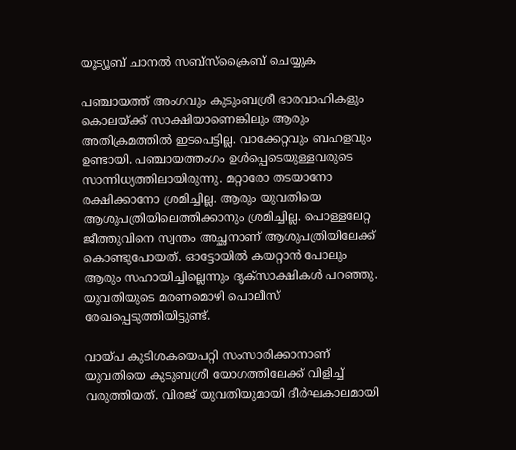യൂട്യൂബ് ചാനൽ സബ്സ്ക്രൈബ് ചെയ്യുക

പഞ്ചായത്ത് അംഗവും കുടുംബശ്രീ ഭാരവാഹികളും കൊലയ്ക്ക് സാക്ഷിയാണെങ്കിലും ആരും അതിക്രമത്തില്‍ ഇടപെട്ടില്ല. വാക്കേറ്റവും ബഹളവും ഉണ്ടായി. പഞ്ചായത്തംഗം ഉള്‍പ്പെടെയുള്ളവരുടെ സാന്നിധ്യത്തിലായിരുന്നു. മറ്റാരോ തടയാനോ രക്ഷിക്കാനോ ശ്രമിച്ചില്ല. ആരും യുവതിയെ ആശുപത്രിയിലെത്തിക്കാനും ശ്രമിച്ചില്ല. പൊള്ളലേറ്റ ജീത്തുവിനെ സ്വന്തം അച്ഛനാണ് ആശുപത്രിയിലേക്ക് കൊണ്ടുപോയത്. ഓട്ടോയില്‍ കയറ്റാന്‍ പോലും ആരും സഹായിച്ചില്ലെന്നും ദൃക്സാക്ഷികള്‍ പറഞ്ഞു. യുവതിയുടെ മരണ‌മൊഴി പൊലീസ് രേഖപ്പെടുത്തിയിട്ടുണ്ട്.

വായ്പ കുടിശകയെപറ്റി സംസാരിക്കാനാണ് യുവതിയെ കുടുബശ്രീ യോഗത്തിലേക്ക് വിളിച്ച് വരുത്തിയത്. വിരജ് യുവതിയുമായി ദീര്‍ഘകാലമായി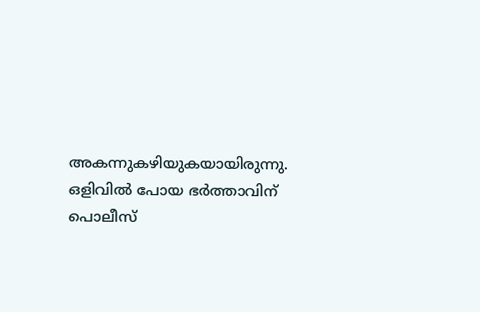അകന്നുകഴിയുകയായിരുന്നു. ഒളിവില്‍ പോയ ഭര്‍ത്താവിന് പൊലീസ്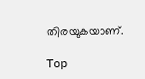തിരയുകയാണ്.

Top